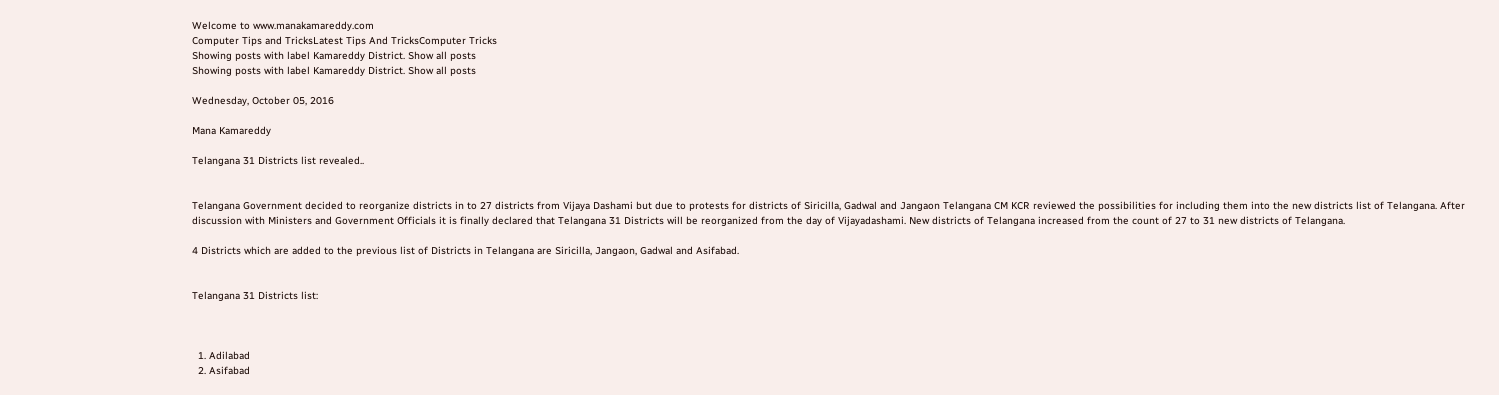Welcome to www.manakamareddy.com
Computer Tips and TricksLatest Tips And TricksComputer Tricks
Showing posts with label Kamareddy District. Show all posts
Showing posts with label Kamareddy District. Show all posts

Wednesday, October 05, 2016

Mana Kamareddy

Telangana 31 Districts list revealed..


Telangana Government decided to reorganize districts in to 27 districts from Vijaya Dashami but due to protests for districts of Siricilla, Gadwal and Jangaon Telangana CM KCR reviewed the possibilities for including them into the new districts list of Telangana. After discussion with Ministers and Government Officials it is finally declared that Telangana 31 Districts will be reorganized from the day of Vijayadashami. New districts of Telangana increased from the count of 27 to 31 new districts of Telangana.

4 Districts which are added to the previous list of Districts in Telangana are Siricilla, Jangaon, Gadwal and Asifabad.


Telangana 31 Districts list:



  1. Adilabad
  2. Asifabad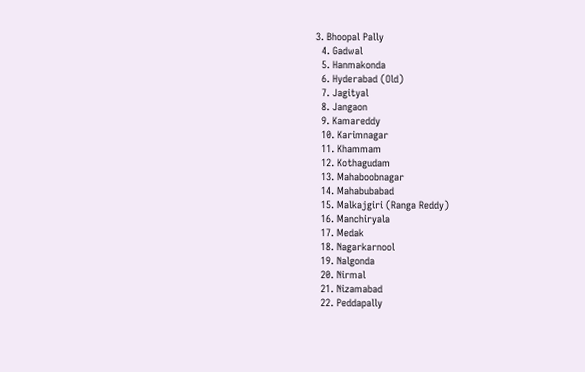3. Bhoopal Pally
  4. Gadwal
  5. Hanmakonda
  6. Hyderabad (Old)
  7. Jagityal
  8. Jangaon
  9. Kamareddy
  10. Karimnagar
  11. Khammam
  12. Kothagudam
  13. Mahaboobnagar
  14. Mahabubabad
  15. Malkajgiri (Ranga Reddy)
  16. Manchiryala
  17. Medak
  18. Nagarkarnool
  19. Nalgonda
  20. Nirmal
  21. Nizamabad
  22. Peddapally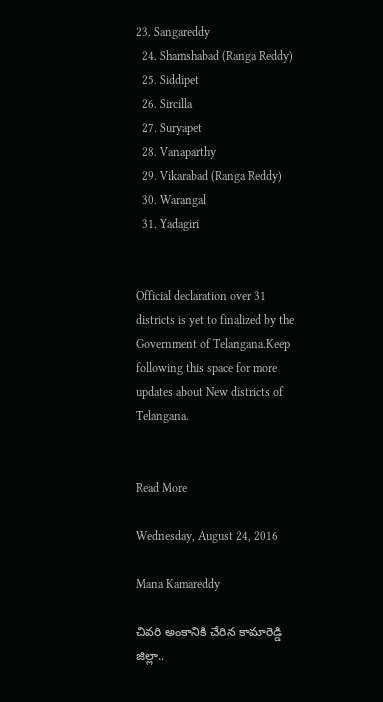23. Sangareddy
  24. Shamshabad (Ranga Reddy)
  25. Siddipet
  26. Sircilla
  27. Suryapet
  28. Vanaparthy
  29. Vikarabad (Ranga Reddy)
  30. Warangal
  31. Yadagiri


Official declaration over 31 districts is yet to finalized by the Government of Telangana.Keep following this space for more updates about New districts of Telangana.


Read More

Wednesday, August 24, 2016

Mana Kamareddy

చివరి అంకానికి చేరిన కామారెడ్డి జిల్లా..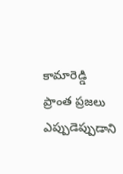కామారెడ్డి ప్రాంత ప్రజలు ఎప్పుడెప్పుడాని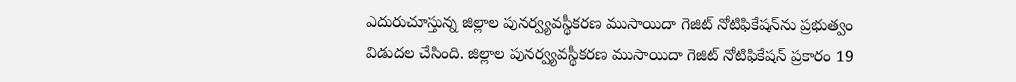ఎదురుచూస్తున్న జిల్లాల పునర్వ్యవస్థీకరణ ముసాయిదా గెజిట్ నోటిఫికేషన్‌ను ప్రభుత్వం విడుదల చేసింది. జిల్లాల పునర్వ్యవస్థీకరణ ముసాయిదా గెజిట్ నోటిఫికేషన్‌ ప్రకారం 19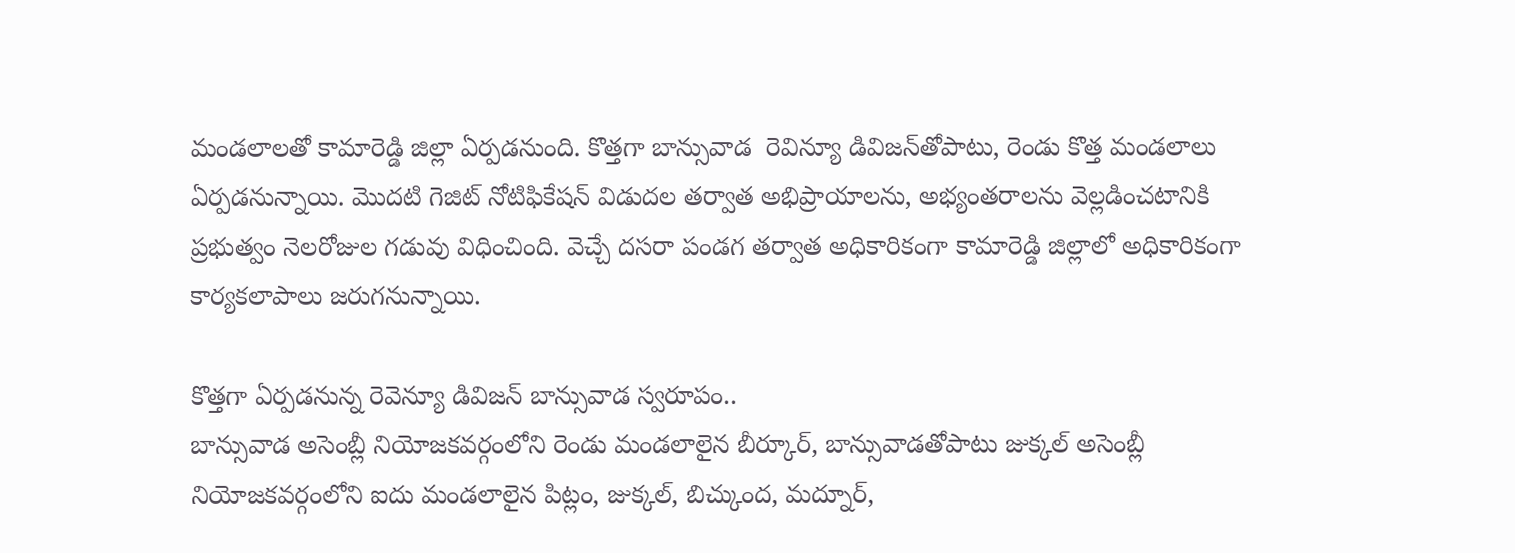మండలాలతో కామారెడ్డి జిల్లా ఏర్పడనుంది. కొత్తగా బాన్సువాడ  రెవిన్యూ డివిజన్‌తోపాటు, రెండు కొత్త మండలాలు ఏర్పడనున్నాయి. మొదటి గెజిట్ నోటిఫికేషన్‌ విడుదల తర్వాత అభిప్రాయాలను, అభ్యంతరాలను వెల్లడించటానికి ప్రభుత్వం నెలరోజుల గడువు విధించింది. వెచ్చే దసరా పండగ తర్వాత అధికారికంగా కామారెడ్డి జిల్లాలో అధికారికంగా కార్యకలాపాలు జరుగనున్నాయి.

కొత్తగా ఏర్పడనున్న రెవెన్యూ డివిజన్‌ బాన్సువాడ స్వరూపం..
బాన్సువాడ అసెంబ్లీ నియోజకవర్గంలోని రెండు మండలాలైన బీర్కూర్, బాన్సువాడతోపాటు జుక్కల్ అసెంబ్లీ  నియోజకవర్గంలోని ఐదు మండలాలైన పిట్లం, జుక్కల్, బిచ్కుంద, మద్నూర్,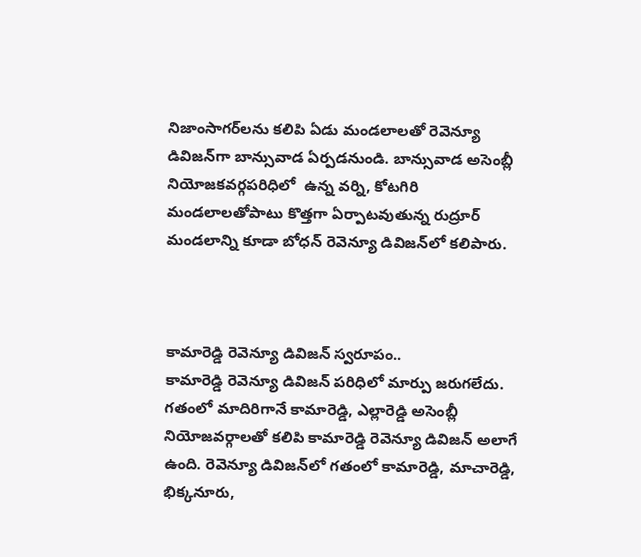నిజాంసాగర్‌లను కలిపి ఏడు మండలాలతో రెవెన్యూ డివిజన్‌గా బాన్సువాడ ఏర్పడనుండి. బాన్సువాడ అసెంబ్లీ నియోజకవర్గపరిధిలో  ఉన్న వర్ని, కోటగిరి మండలాలతోపాటు కొత్తగా ఏర్పాటవుతున్న రుద్రూర్ మండలాన్ని కూడా బోధన్ రెవెన్యూ డివిజన్‌లో కలిపారు.



కామారెడ్డి రెవెన్యూ డివిజన్ స్వరూపం..
కామారెడ్డి రెవెన్యూ డివిజన్ పరిధిలో మార్పు జరుగలేదు. గతంలో మాదిరిగానే కామారెడ్డి, ఎల్లారెడ్డి అసెంబ్లీ నియోజవర్గాలతో కలిపి కామారెడ్డి రెవెన్యూ డివిజన్ అలాగే ఉంది. రెవెన్యూ డివిజన్‌లో గతంలో కామారెడ్డి, మాచారెడ్డి, భిక్కనూరు,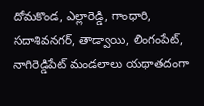దోమకొండ, ఎల్లారెడ్డి, గాంధారి, సదాశివనగర్, తాడ్వాయి, లింగంపేట్, నాగిరెడ్డిపేట్ మండలాలు యథాతదంగా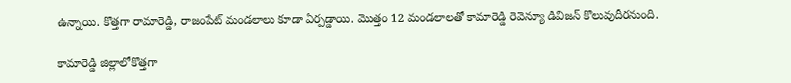ఉన్నాయి. కొత్తగా రామారెడ్డి, రాజంపేట్ మండలాలు కూడా ఏర్పడ్డాయి. మొత్తం 12 మండలాలతో కామారెడ్డి రెవెన్యూ డివిజన్ కొలువుదీరనుంది.

కామారెడ్డి జిల్లాలోకొత్తగా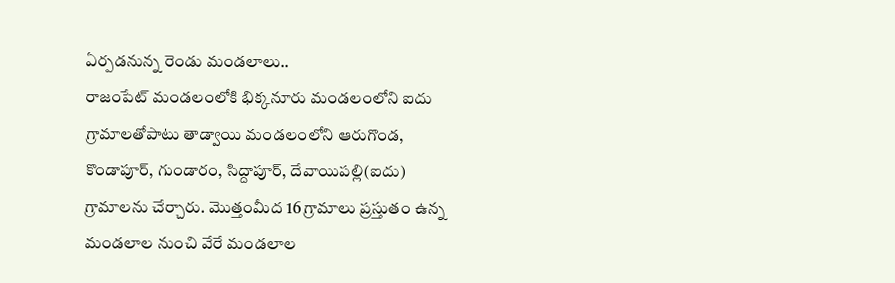ఏర్పడనున్న రెండు మండలాలు..
రాజంపేట్ మండలంలోకి భిక్కనూరు మండలంలోని ఐదు గ్రామాలతోపాటు తాడ్వాయి మండలంలోని ఆరుగొండ, కొండాపూర్, గుండారం, సిద్దాపూర్, దేవాయిపల్లి(ఐదు) గ్రామాలను చేర్చారు. మొత్తంమీద 16 గ్రామాలు ప్రస్తుతం ఉన్న మండలాల నుంచి వేరే మండలాల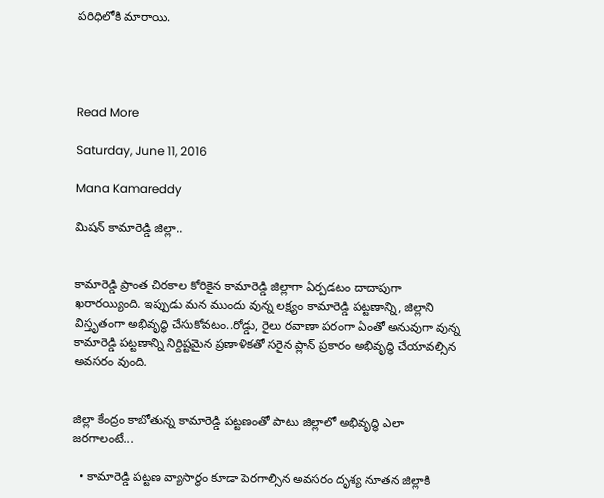పరిధిలోకి మారాయి.




Read More

Saturday, June 11, 2016

Mana Kamareddy

మిషన్ కామారెడ్డి జిల్లా..


కామారెడ్డి ప్రాంత చిరకాల కోరికైన కామారెడ్డి జిల్లాగా ఏర్పడటం దాదాపుగా ఖరారయ్యింది. ఇప్పుడు మన ముందు వున్న లక్ష్యం కామారెడ్డి పట్టణాన్ని, జిల్లాని విస్తృతంగా అభివృద్ధి చేసుకోవటం..రోడ్డు, రైలు రవాణా పరంగా ఏంతో అనువుగా వున్న కామారెడ్డి పట్టణాన్ని నిర్దిష్టమైన ప్రణాళికతో సరైన ప్లాన్ ప్రకారం అభివృద్ధి చేయావల్సిన అవసరం వుంది.


జిల్లా కేంద్రం కాబోతున్న కామారెడ్డి పట్టణంతో పాటు జిల్లాలో అభివృద్ధి ఎలా జరగాలంటే...

  • కామారెడ్డి పట్టణ వ్యాసార్థం కూడా పెరగాల్సిన అవసరం దృశ్య నూతన జిల్లాకి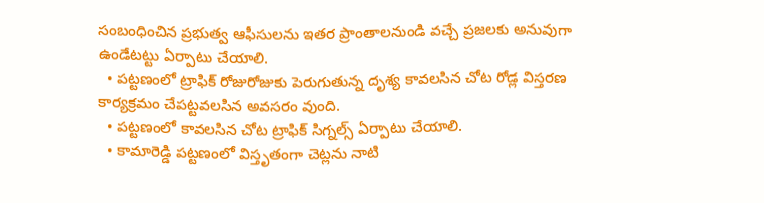సంబంధించిన ప్రభుత్వ ఆఫీసులను ఇతర ప్రాంతాలనుండి వచ్చే ప్రజలకు అనువుగా ఉండేటట్టు ఏర్పాటు చేయాలి.
  • పట్టణంలో ట్రాఫిక్ రోజురోజుకు పెరుగుతున్న దృశ్య కావలసిన చోట రోడ్ల విస్తరణ కార్యక్రమం చేపట్టవలసిన అవసరం వుంది.
  • పట్టణంలో కావలసిన చోట ట్రాఫిక్ సిగ్నల్స్ ఏర్పాటు చేయాలి.
  • కామారెడ్డి పట్టణంలో విస్తృతంగా చెట్లను నాటి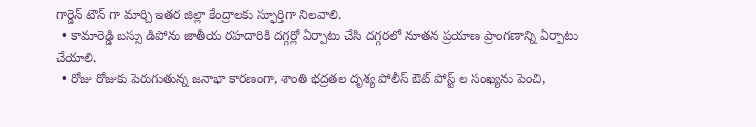గార్డెన్ టౌన్ గా మార్చి ఇతర జిల్లా కేంద్రాలకు స్ఫూర్తిగా నిలవాలి.
  • కామారెడ్డి బస్సు డిపోను జాతీయ రహదారికి దగ్గర్లో ఏర్పాటు చేసి దగ్గరలో నూతన ప్రయాణ ప్రాంగణాన్ని ఏర్పాటు చేయాలి.
  • రోజు రోజుకు పెరుగుతున్న జనాభా కారణంగా, శాంతి భద్రతల దృశ్య పోలీస్ ఔట్ పోస్ట్ ల సంఖ్యను పెంచి,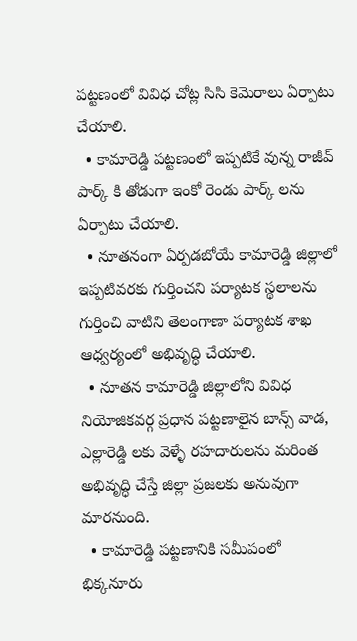పట్టణంలో వివిధ చోట్ల సిసి కెమెరాలు ఏర్పాటు చేయాలి.
  • కామారెడ్డి పట్టణంలో ఇప్పటికే వున్న రాజీవ్ పార్క్ కి తోడుగా ఇంకో రెండు పార్క్ లను ఏర్పాటు చేయాలి.
  • నూతనంగా ఏర్పడబోయే కామారెడ్డి జిల్లాలో ఇప్పటివరకు గుర్తించని పర్యాటక స్థలాలను గుర్తించి వాటిని తెలంగాణా పర్యాటక శాఖ ఆధ్వర్యంలో అభివృద్ధి చేయాలి.
  • నూతన కామారెడ్డి జిల్లాలోని వివిధ నియోజికవర్గ ప్రధాన పట్టణాలైన బాన్స్ వాడ, ఎల్లారెడ్డి లకు వెళ్ళే రహదారులను మరింత అభివృద్ధి చేస్తే జిల్లా ప్రజలకు అనువుగా మారనుంది.
  • కామారెడ్డి పట్టణానికి సమీపంలో భిక్కనూరు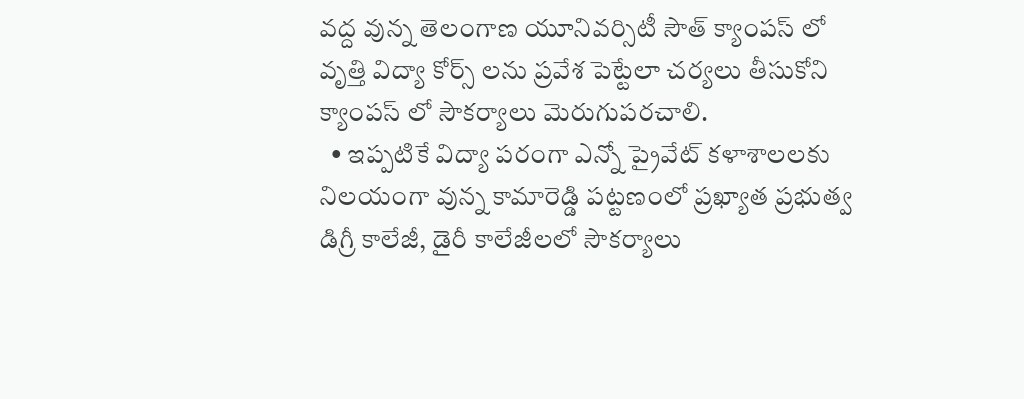వద్ద వున్న తెలంగాణ యూనివర్సిటీ సౌత్ క్యాంపస్ లో వృత్తి విద్యా కోర్స్ లను ప్రవేశ పెట్టేలా చర్యలు తీసుకోని క్యాంపస్ లో సౌకర్యాలు మెరుగుపరచాలి.
  • ఇప్పటికే విద్యా పరంగా ఎన్నో ప్రైవేట్ కళాశాలలకు నిలయంగా వున్న కామారెడ్డి పట్టణంలో ప్రఖ్యాత ప్రభుత్వ డిగ్రీ కాలేజీ, డైరీ కాలేజీలలో సౌకర్యాలు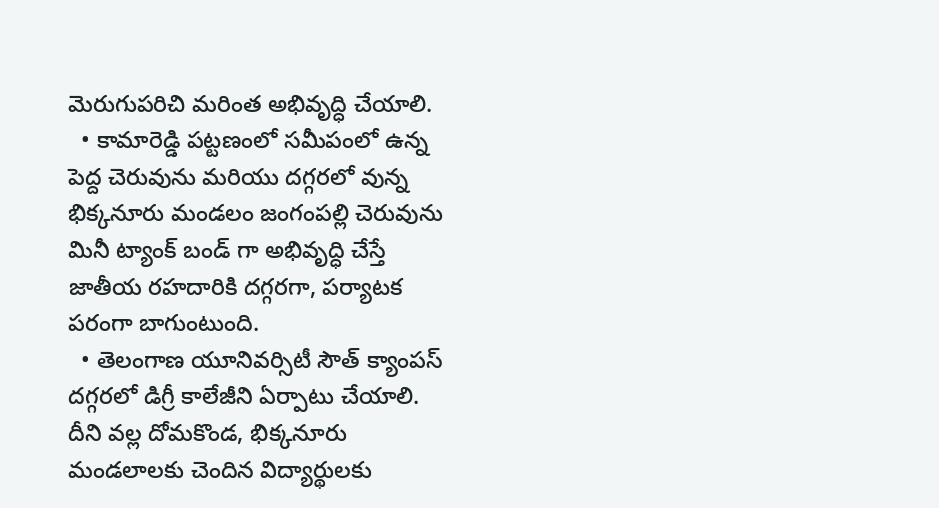మెరుగుపరిచి మరింత అభివృద్ధి చేయాలి.
  • కామారెడ్డి పట్టణంలో సమీపంలో ఉన్న పెద్ద చెరువును మరియు దగ్గరలో వున్న భిక్కనూరు మండలం జంగంపల్లి చెరువును మినీ ట్యాంక్ బండ్ గా అభివృద్ధి చేస్తే జాతీయ రహదారికి దగ్గరగా, పర్యాటక పరంగా బాగుంటుంది.
  • తెలంగాణ యూనివర్సిటీ సౌత్ క్యాంపస్ దగ్గరలో డిగ్రీ కాలేజీని ఏర్పాటు చేయాలి. దీని వల్ల దోమకొండ, భిక్కనూరు మండలాలకు చెందిన విద్యార్థులకు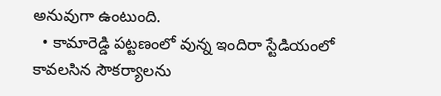అనువుగా ఉంటుంది.
  • కామారెడ్డి పట్టణంలో వున్న ఇందిరా స్టేడియంలో కావలసిన సౌకర్యాలను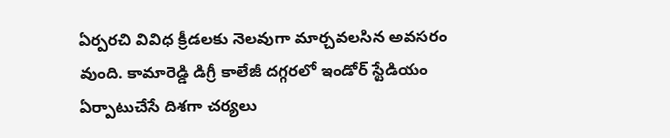ఏర్పరచి వివిధ క్రీడలకు నెలవుగా మార్చవలసిన అవసరం వుంది. కామారెడ్డి డిగ్రీ కాలేజీ దగ్గరలో ఇండోర్ స్టేడియం ఏర్పాటుచేసే దిశగా చర్యలు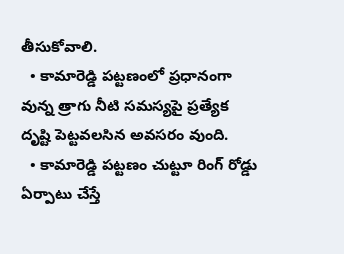తీసుకోవాలి.
  • కామారెడ్డి పట్టణంలో ప్రధానంగా వున్న త్రాగు నీటి సమస్యపై ప్రత్యేక దృష్టి పెట్టవలసిన అవసరం వుంది.
  • కామారెడ్డి పట్టణం చుట్టూ రింగ్ రోడ్డు ఏర్పాటు చేస్తే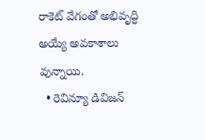రాకెట్ వేగంతో అభివృద్ధి అయ్యే అవకాశాలు వున్నాయి.
  • రెవిన్యూ డివిజన్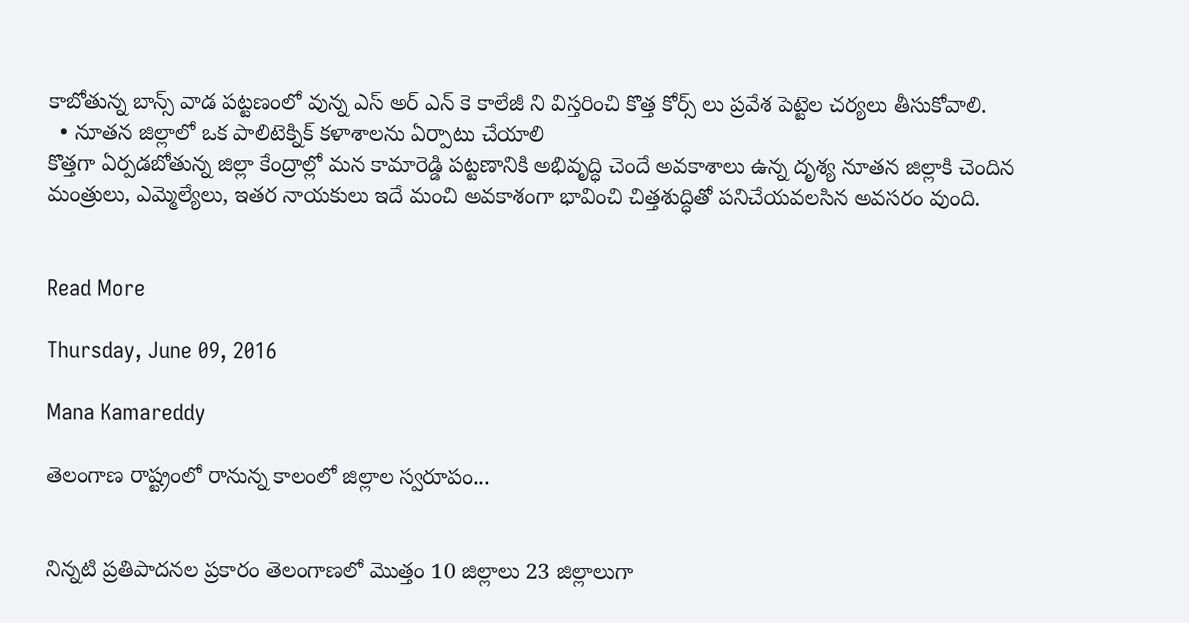కాబోతున్న బాన్స్ వాడ పట్టణంలో వున్న ఎస్ అర్ ఎన్ కె కాలేజీ ని విస్తరించి కొత్త కోర్స్ లు ప్రవేశ పెట్టెల చర్యలు తీసుకోవాలి.
  • నూతన జిల్లాలో ఒక పాలిటెక్నిక్ కళాశాలను ఏర్పాటు చేయాలి
కొత్తగా ఏర్పడబోతున్న జిల్లా కేంద్రాల్లో మన కామారెడ్డి పట్టణానికి అభివృద్ధి చెందే అవకాశాలు ఉన్న దృశ్య నూతన జిల్లాకి చెందిన మంత్రులు, ఎమ్మెల్యేలు, ఇతర నాయకులు ఇదే మంచి అవకాశంగా భావించి చిత్తశుద్ధితో పనిచేయవలసిన అవసరం వుంది.


Read More

Thursday, June 09, 2016

Mana Kamareddy

తెలంగాణ రాష్ట్రంలో రానున్న కాలంలో జిల్లాల స్వరూపం...


నిన్నటి ప్రతిపాదనల ప్రకారం తెలంగాణలో మొత్తం 10 జిల్లాలు 23 జిల్లాలుగా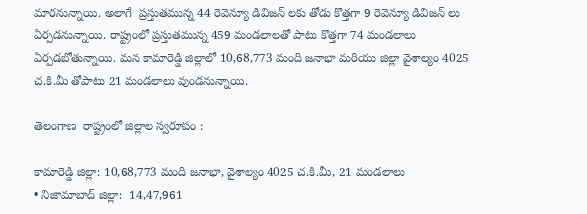మారనున్నాయి. అలాగే  ప్రస్తుతమున్న 44 రెవెన్యూ డివిజన్ లకు తోడు కొత్తగా 9 రెవెన్యూ డివిజన్ లు ఏర్పడనున్నాయి. రాష్ట్రంలో ప్రస్తుతమున్న 459 మండలాలతో పాటు కొత్తగా 74 మండలాలు ఏర్పడబోతున్నాయి. మన కామారెడ్డి జిల్లాలో 10,68,773 మంది జనాభా మరియు జిల్లా వైశాల్యం 4025 చ.కి.మీ తోపాటు 21 మండలాలు వుండనున్నాయి.

తెలంగాణ  రాష్ట్రంలో జిల్లాల స్వరూపం :

కామారెడ్డి జిల్లా: 10,68,773 మంది జనాభా, వైశాల్యం 4025 చ.కి.మీ, 21 మండలాలు
• నిజామాబాద్ జిల్లా:  14,47,961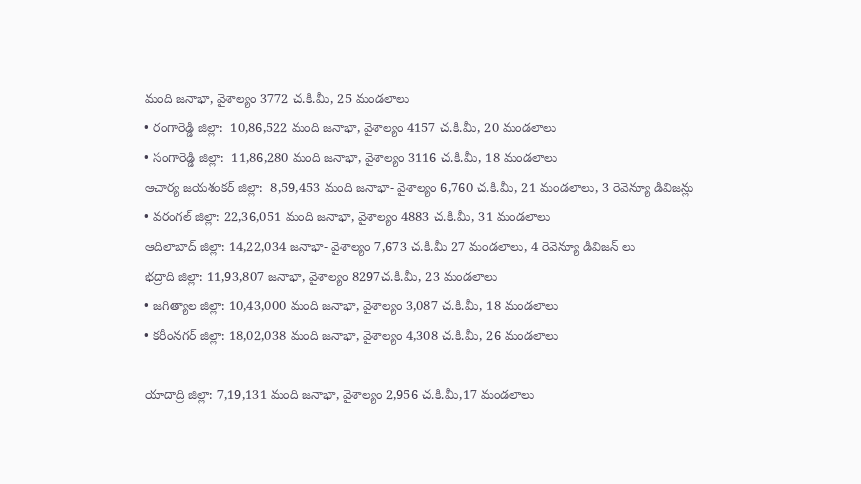మంది జనాభా, వైశాల్యం 3772 చ.కి.మీ, 25 మండలాలు
• రంగారెడ్డి జిల్లా:  10,86,522 మంది జనాభా, వైశాల్యం 4157 చ.కి.మీ, 20 మండలాలు
• సంగారెడ్డి జిల్లా:  11,86,280 మంది జనాభా, వైశాల్యం 3116 చ.కి.మీ, 18 మండలాలు
ఆచార్య జయశంకర్ జిల్లా:  8,59,453 మంది జనాభా- వైశాల్యం 6,760 చ.కి.మీ, 21 మండలాలు, 3 రెవెన్యూ డివిజన్లు
• వరంగల్ జిల్లా: 22,36,051 మంది జనాభా, వైశాల్యం 4883 చ.కి.మీ, 31 మండలాలు
ఆదిలాబాద్ జిల్లా: 14,22,034 జనాభా- వైశాల్యం 7,673 చ.కి.మీ 27 మండలాలు, 4 రెవెన్యూ డివిజన్ లు
భద్రాది జిల్లా: 11,93,807 జనాభా, వైశాల్యం 8297చ.కి.మీ, 23 మండలాలు
• జగిత్యాల జిల్లా: 10,43,000 మంది జనాభా, వైశాల్యం 3,087 చ.కి.మీ, 18 మండలాలు
• కరీంనగర్ జిల్లా: 18,02,038 మంది జనాభా, వైశాల్యం 4,308 చ.కి.మీ, 26 మండలాలు

యాదాద్రి జిల్లా: 7,19,131 మంది జనాభా, వైశాల్యం 2,956 చ.కి.మీ,17 మండలాలు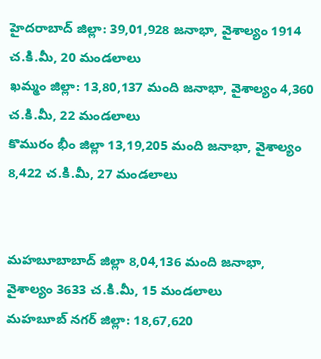హైదరాబాద్ జిల్లా: 39,01,928 జనాభా, వైశాల్యం 1914 చ.కి.మీ, 20 మండలాలు
ఖమ్మం జిల్లా: 13,80,137 మంది జనాభా, వైశాల్యం 4,360 చ.కి.మీ, 22 మండలాలు
కొమురం భీం జిల్లా 13,19,205 మంది జనాభా, వైశాల్యం 8,422 చ.కి.మీ, 27 మండలాలు


మహబూబాబాద్ జిల్లా 8,04,136 మంది జనాభా, వైశాల్యం 3633 చ.కి.మీ, 15 మండలాలు
మహబూబ్ నగర్ జిల్లా: 18,67,620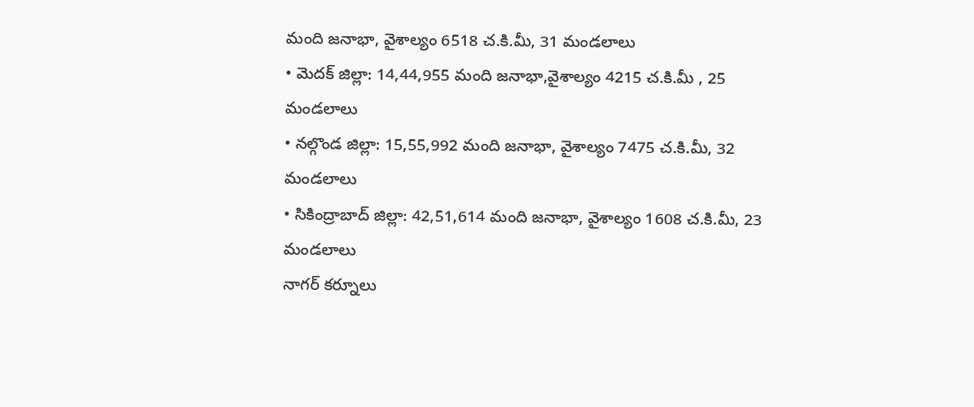మంది జనాభా, వైశాల్యం 6518 చ.కి.మీ, 31 మండలాలు
• మెదక్ జిల్లా: 14,44,955 మంది జనాభా,వైశాల్యం 4215 చ.కి.మీ , 25 మండలాలు
• నల్గొండ జిల్లా: 15,55,992 మంది జనాభా, వైశాల్యం 7475 చ.కి.మీ, 32 మండలాలు
• సికింద్రాబాద్ జిల్లా: 42,51,614 మంది జనాభా, వైశాల్యం 1608 చ.కి.మీ, 23 మండలాలు
నాగర్ కర్నూలు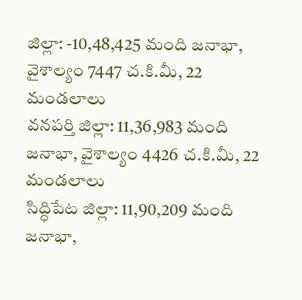జిల్లా: -10,48,425 మంది జనాభా, వైశాల్యం 7447 చ.కి.మీ, 22 మండలాలు
వనపర్తి జిల్లా: 11,36,983 మంది జనాభా, వైశాల్యం 4426 చ.కి.మీ, 22 మండలాలు
సిద్ధిపేట జిల్లా: 11,90,209 మంది జనాభా,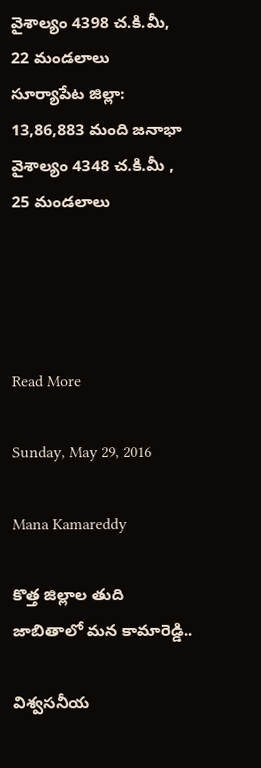వైశాల్యం 4398 చ.కి.మీ, 22 మండలాలు
సూర్యాపేట జిల్లా: 13,86,883 మంది జనాభా వైశాల్యం 4348 చ.కి.మీ , 25 మండలాలు




Read More

Sunday, May 29, 2016

Mana Kamareddy

కొత్త జిల్లాల తుది జాబితాలో మన కామారెడ్డి..

విశ్వసనీయ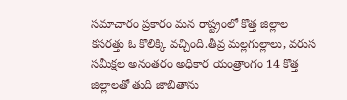సమాచారం ప్రకారం మన రాష్ట్రంలో కొత్త జిల్లాల కసరత్తు ఓ కొలిక్కి వచ్చింది.తీవ్ర మల్లగుల్లాలు, వరుస సమీక్షల అనంతరం అధికార యంత్రాంగం 14 కొత్త జిల్లాలతో తుది జాబితాను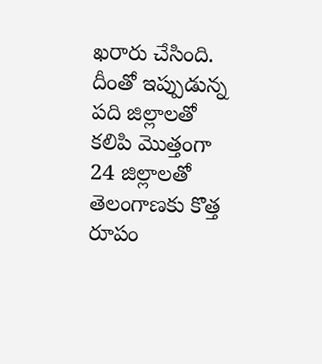ఖరారు చేసింది. దీంతో ఇప్పుడున్న పది జిల్లాలతో కలిపి మొత్తంగా 24 జిల్లాలతో తెలంగాణకు కొత్త రూపం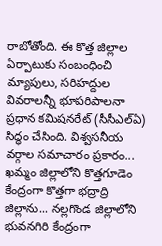రాబోతోంది. ఈ కొత్త జిల్లాల ఏర్పాటుకు సంబంధించి మ్యాపులు, సరిహద్దుల వివరాలన్నీ భూపరిపాలనా ప్రధాన కమిషనరేట్ (సీసీఎల్‌ఏ) సిద్ధం చేసింది. విశ్వసనీయ వర్గాల సమాచారం ప్రకారం... ఖమ్మం జిల్లాలోని కొత్తగూడెం కేంద్రంగా కొత్తగా భద్రాద్రి జిల్లాను... నల్లగొండ జిల్లాలోని భువనగిరి కేంద్రంగా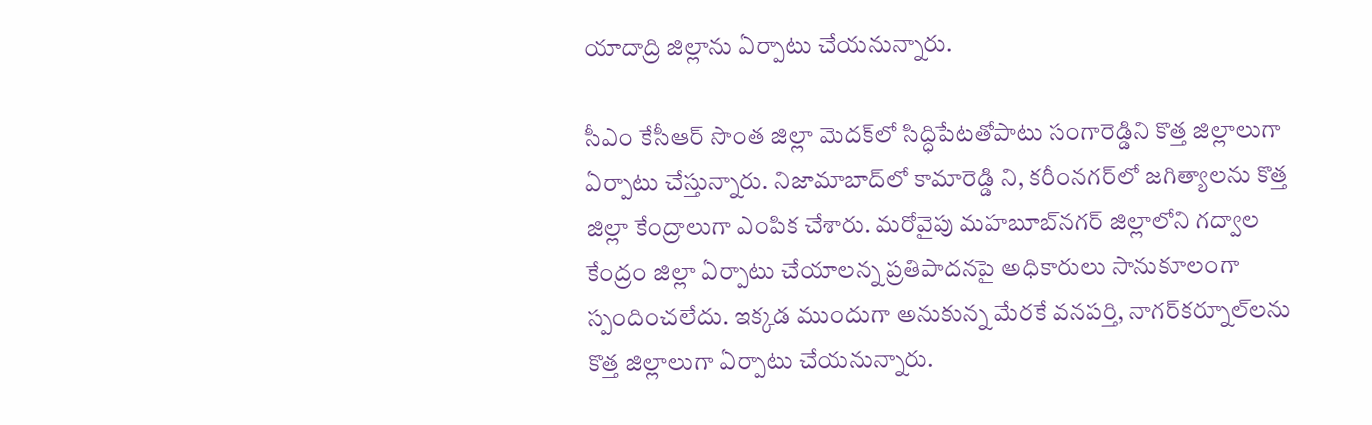యాదాద్రి జిల్లాను ఏర్పాటు చేయనున్నారు.

సీఎం కేసీఆర్ సొంత జిల్లా మెదక్‌లో సిద్ధిపేటతోపాటు సంగారెడ్డిని కొత్త జిల్లాలుగా ఏర్పాటు చేస్తున్నారు. నిజామాబాద్‌లో కామారెడ్డి ని, కరీంనగర్‌లో జగిత్యాలను కొత్త జిల్లా కేంద్రాలుగా ఎంపిక చేశారు. మరోవైపు మహబూబ్‌నగర్ జిల్లాలోని గద్వాల కేంద్రం జిల్లా ఏర్పాటు చేయాలన్న ప్రతిపాదనపై అధికారులు సానుకూలంగా స్పందించలేదు. ఇక్కడ ముందుగా అనుకున్న మేరకే వనపర్తి, నాగర్‌కర్నూల్‌లను కొత్త జిల్లాలుగా ఏర్పాటు చేయనున్నారు.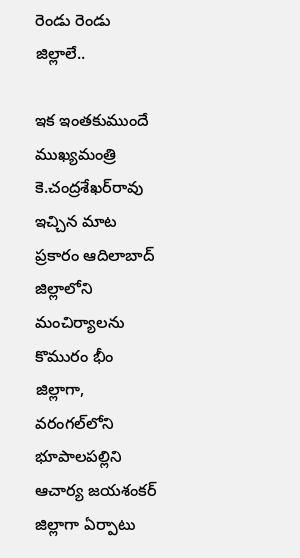రెండు రెండు జిల్లాలే..

ఇక ఇంతకుముందే ముఖ్యమంత్రి కె.చంద్రశేఖర్‌రావు ఇచ్చిన మాట ప్రకారం ఆదిలాబాద్ జిల్లాలోని మంచిర్యాలను కొమురం భీం జిల్లాగా, వరంగల్‌లోని భూపాలపల్లిని ఆచార్య జయశంకర్ జిల్లాగా ఏర్పాటు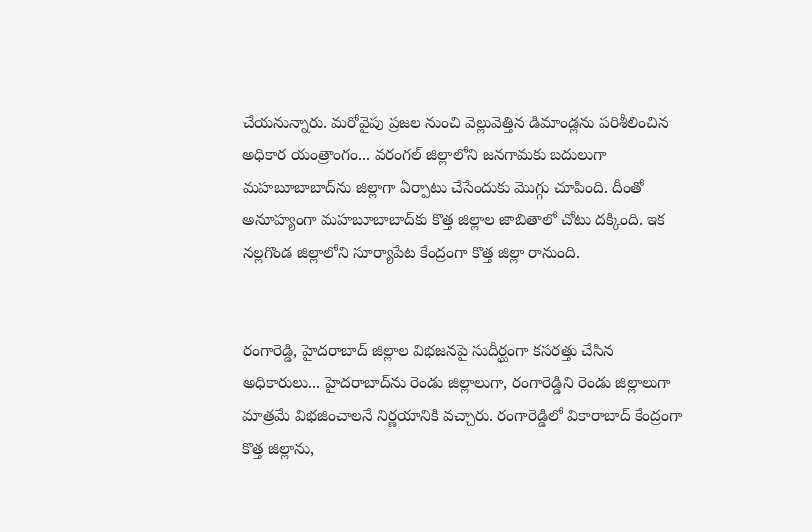చేయనున్నారు. మరోవైపు ప్రజల నుంచి వెల్లువెత్తిన డిమాండ్లను పరిశీలించిన అధికార యంత్రాంగం... వరంగల్ జిల్లాలోని జనగామకు బదులుగా మహబూబాబాద్‌ను జిల్లాగా ఏర్పాటు చేసేందుకు మొగ్గు చూపింది. దీంతో అనూహ్యంగా మహబూబాబాద్‌కు కొత్త జిల్లాల జాబితాలో చోటు దక్కింది. ఇక నల్లగొండ జిల్లాలోని సూర్యాపేట కేంద్రంగా కొత్త జిల్లా రానుంది.


రంగారెడ్డి, హైదరాబాద్ జిల్లాల విభజనపై సుదీర్ఘంగా కసరత్తు చేసిన అధికారులు... హైదరాబాద్‌ను రెండు జిల్లాలుగా, రంగారెడ్డిని రెండు జిల్లాలుగా మాత్రమే విభజించాలనే నిర్ణయానికి వచ్చారు. రంగారెడ్డిలో వికారాబాద్ కేంద్రంగా కొత్త జిల్లాను,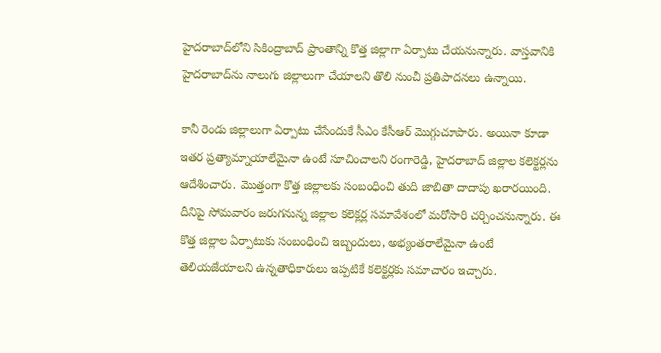హైదరాబాద్‌లోని సికింద్రాబాద్ ప్రాంతాన్ని కొత్త జిల్లాగా ఏర్పాటు చేయనున్నారు. వాస్తవానికి హైదరాబాద్‌ను నాలుగు జిల్లాలుగా చేయాలని తొలి నుంచీ ప్రతిపాదనలు ఉన్నాయి.

కానీ రెండు జిల్లాలుగా ఏర్పాటు చేసేందుకే సీఎం కేసీఆర్ మొగ్గుచూపారు. అయినా కూడా ఇతర ప్రత్యామ్నాయాలేమైనా ఉంటే సూచించాలని రంగారెడ్డి, హైదరాబాద్ జిల్లాల కలెక్టర్లను ఆదేశించారు. మొత్తంగా కొత్త జిల్లాలకు సంబంధించి తుది జాబితా దాదాపు ఖరారయింది. దీనిపై సోమవారం జరుగనున్న జిల్లాల కలెక్లర్ల సమావేశంలో మరోసారి చర్చించనున్నారు. ఈ కొత్త జిల్లాల ఏర్పాటుకు సంబంధించి ఇబ్బందులు, అభ్యంతరాలేమైనా ఉంటే తెలియజేయాలని ఉన్నతాధికారులు ఇప్పటికే కలెక్టర్లకు సమాచారం ఇచ్చారు.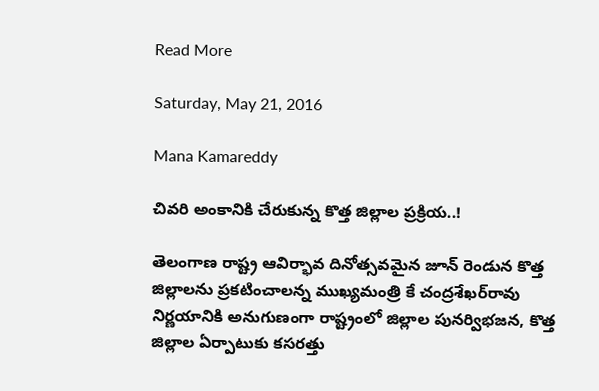Read More

Saturday, May 21, 2016

Mana Kamareddy

చివరి అంకానికి చేరుకున్న కొత్త జిల్లాల ప్రక్రియ..!

తెలంగాణ రాష్ట్ర ఆవిర్భావ దినోత్సవమైన జూన్ రెండున కొత్త జిల్లాలను ప్రకటించాలన్న ముఖ్యమంత్రి కే చంద్రశేఖర్‌రావు నిర్ణయానికి అనుగుణంగా రాష్ట్రంలో జిల్లాల పునర్విభజన, కొత్త జిల్లాల ఏర్పాటుకు కసరత్తు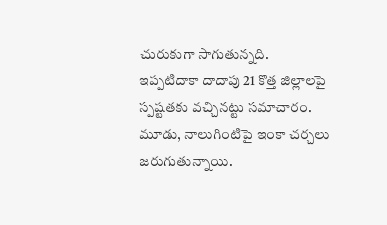చురుకుగా సాగుతున్నది. ఇప్పటిదాకా దాదాపు 21 కొత్త జిల్లాలపై స్పష్టతకు వచ్చినట్టు సమాచారం. మూడు, నాలుగింటిపై ఇంకా చర్చలు జరుగుతున్నాయి.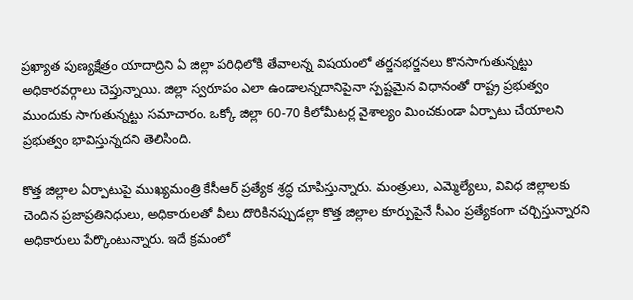ప్రఖ్యాత పుణ్యక్షేత్రం యాదాద్రిని ఏ జిల్లా పరిధిలోకి తేవాలన్న విషయంలో తర్జనభర్జనలు కొనసాగుతున్నట్టు అధికారవర్గాలు చెప్తున్నాయి. జిల్లా స్వరూపం ఎలా ఉండాలన్నదానిపైనా స్పష్టమైన విధానంతో రాష్ట్ర ప్రభుత్వం ముందుకు సాగుతున్నట్టు సమాచారం. ఒక్కో జిల్లా 60-70 కిలోమీటర్ల వైశాల్యం మించకుండా ఏర్పాటు చేయాలని ప్రభుత్వం భావిస్తున్నదని తెలిసింది.

కొత్త జిల్లాల ఏర్పాటుపై ముఖ్యమంత్రి కేసీఆర్ ప్రత్యేక శ్రద్ధ చూపిస్తున్నారు. మంత్రులు, ఎమ్మెల్యేలు, వివిధ జిల్లాలకు చెందిన ప్రజాప్రతినిధులు, అధికారులతో వీలు దొరికినప్పుడల్లా కొత్త జిల్లాల కూర్పుపైనే సీఎం ప్రత్యేకంగా చర్చిస్తున్నారని అధికారులు పేర్కొంటున్నారు. ఇదే క్రమంలో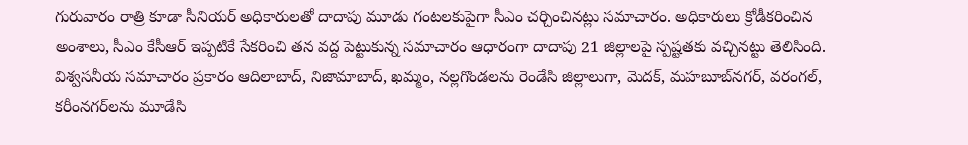గురువారం రాత్రి కూడా సీనియర్ అధికారులతో దాదాపు మూడు గంటలకుపైగా సీఎం చర్చించినట్లు సమాచారం. అధికారులు క్రోడీకరించిన అంశాలు, సీఎం కేసీఆర్ ఇప్పటికే సేకరించి తన వద్ద పెట్టుకున్న సమాచారం ఆధారంగా దాదాపు 21 జిల్లాలపై స్పష్టతకు వచ్చినట్టు తెలిసింది.
విశ్వసనీయ సమాచారం ప్రకారం ఆదిలాబాద్, నిజామాబాద్, ఖమ్మం, నల్లగొండలను రెండేసి జిల్లాలుగా, మెదక్, మహబూబ్‌నగర్, వరంగల్, కరీంనగర్‌లను మూడేసి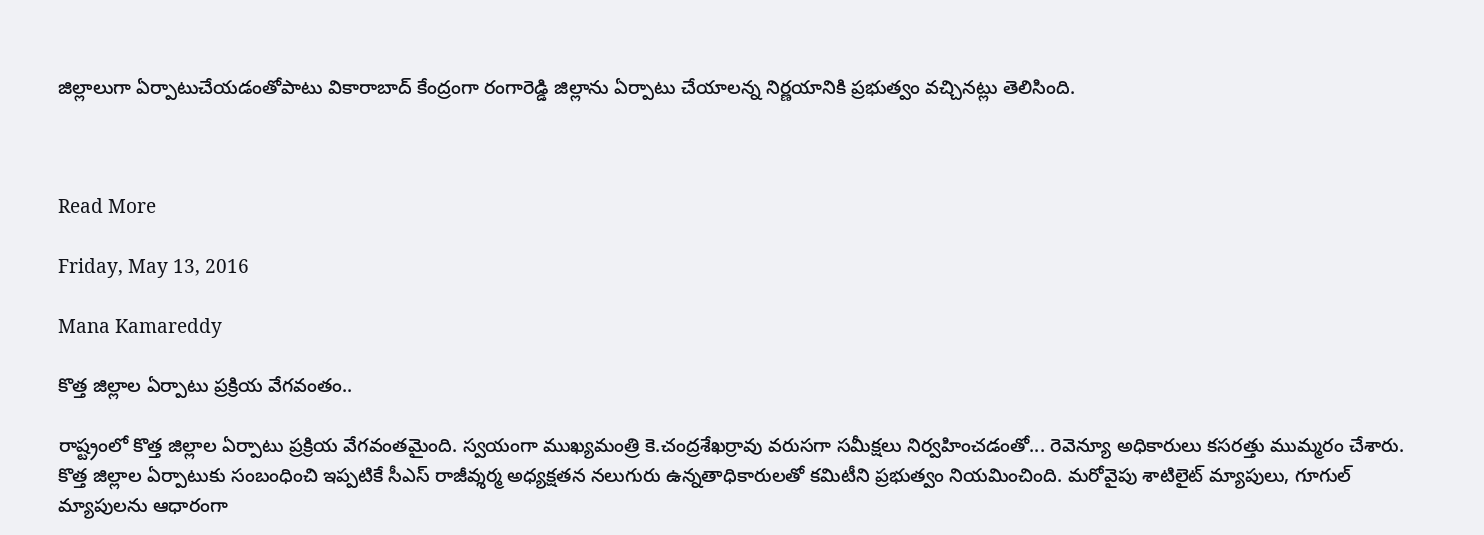జిల్లాలుగా ఏర్పాటుచేయడంతోపాటు వికారాబాద్ కేంద్రంగా రంగారెడ్డి జిల్లాను ఏర్పాటు చేయాలన్న నిర్ణయానికి ప్రభుత్వం వచ్చినట్లు తెలిసింది.



Read More

Friday, May 13, 2016

Mana Kamareddy

కొత్త జిల్లాల ఏర్పాటు ప్రక్రియ వేగవంతం..

రాష్ట్రంలో కొత్త జిల్లాల ఏర్పాటు ప్రక్రియ వేగవంతమైంది. స్వయంగా ముఖ్యమంత్రి కె.చంద్రశేఖర్రావు వరుసగా సమీక్షలు నిర్వహించడంతో... రెవెన్యూ అధికారులు కసరత్తు ముమ్మరం చేశారు. కొత్త జిల్లాల ఏర్పాటుకు సంబంధించి ఇప్పటికే సీఎస్ రాజీవ్శర్మ అధ్యక్షతన నలుగురు ఉన్నతాధికారులతో కమిటీని ప్రభుత్వం నియమించింది. మరోవైపు శాటిలైట్ మ్యాపులు, గూగుల్ మ్యాపులను ఆధారంగా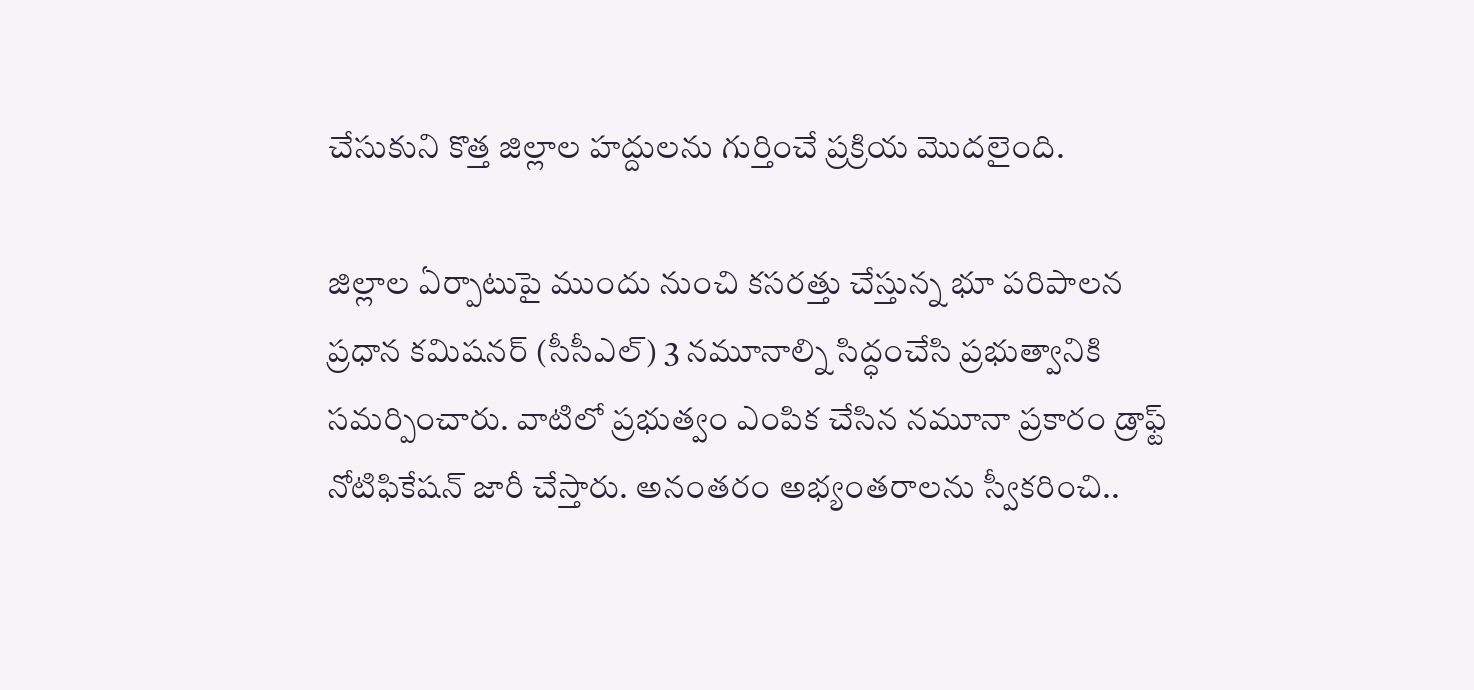చేసుకుని కొత్త జిల్లాల హద్దులను గుర్తించే ప్రక్రియ మొదలైంది.

జిల్లాల ఏర్పాటుపై ముందు నుంచి కసరత్తు చేస్తున్న భూ పరిపాలన ప్రధాన కమిషనర్ (సీసీఎల్) 3 నమూనాల్ని సిద్ధంచేసి ప్రభుత్వానికి సమర్పించారు. వాటిలో ప్రభుత్వం ఎంపిక చేసిన నమూనా ప్రకారం డ్రాఫ్ట్ నోటిఫికేషన్ జారీ చేస్తారు. అనంతరం అభ్యంతరాలను స్వీకరించి..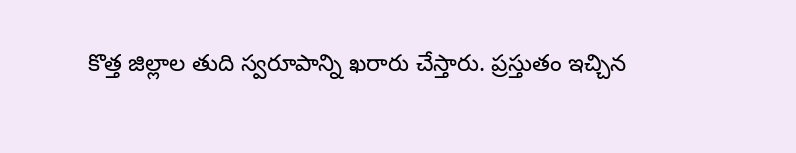కొత్త జిల్లాల తుది స్వరూపాన్ని ఖరారు చేస్తారు. ప్రస్తుతం ఇచ్చిన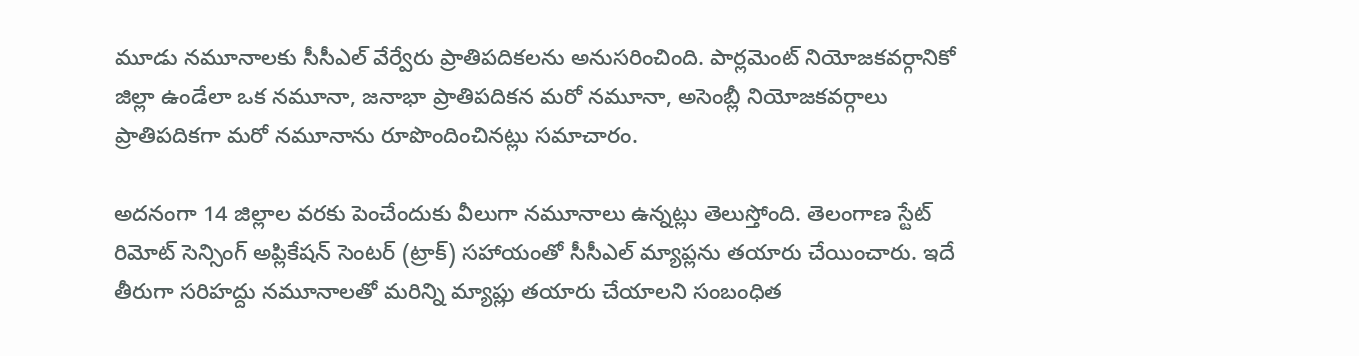మూడు నమూనాలకు సీసీఎల్ వేర్వేరు ప్రాతిపదికలను అనుసరించింది. పార్లమెంట్ నియోజకవర్గానికో జిల్లా ఉండేలా ఒక నమూనా, జనాభా ప్రాతిపదికన మరో నమూనా, అసెంబ్లీ నియోజకవర్గాలు ప్రాతిపదికగా మరో నమూనాను రూపొందించినట్లు సమాచారం.

అదనంగా 14 జిల్లాల వరకు పెంచేందుకు వీలుగా నమూనాలు ఉన్నట్లు తెలుస్తోంది. తెలంగాణ స్టేట్ రిమోట్ సెన్సింగ్ అప్లికేషన్ సెంటర్ (ట్రాక్) సహాయంతో సీసీఎల్ మ్యాప్లను తయారు చేయించారు. ఇదే తీరుగా సరిహద్దు నమూనాలతో మరిన్ని మ్యాప్లు తయారు చేయాలని సంబంధిత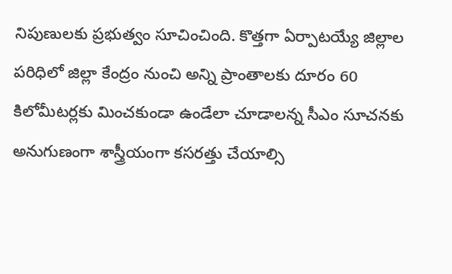నిపుణులకు ప్రభుత్వం సూచించింది. కొత్తగా ఏర్పాటయ్యే జిల్లాల పరిధిలో జిల్లా కేంద్రం నుంచి అన్ని ప్రాంతాలకు దూరం 60 కిలోమీటర్లకు మించకుండా ఉండేలా చూడాలన్న సీఎం సూచనకు అనుగుణంగా శాస్త్రీయంగా కసరత్తు చేయాల్సి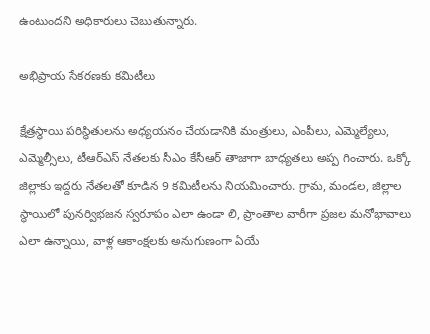ఉంటుందని అధికారులు చెబుతున్నారు.

అభిప్రాయ సేకరణకు కమిటీలు

క్షేత్రస్థాయి పరిస్థితులను అధ్యయనం చేయడానికి మంత్రులు, ఎంపీలు, ఎమ్మెల్యేలు, ఎమ్మెల్సీలు, టీఆర్ఎస్ నేతలకు సీఎం కేసీఆర్ తాజాగా బాధ్యతలు అప్ప గించారు. ఒక్కో జిల్లాకు ఇద్దరు నేతలతో కూడిన 9 కమిటీలను నియమించారు. గ్రామ, మండల, జిల్లాల స్థాయిలో పునర్విభజన స్వరూపం ఎలా ఉండా లి, ప్రాంతాల వారీగా ప్రజల మనోభావాలు ఎలా ఉన్నాయి, వాళ్ల ఆకాంక్షలకు అనుగుణంగా ఏయే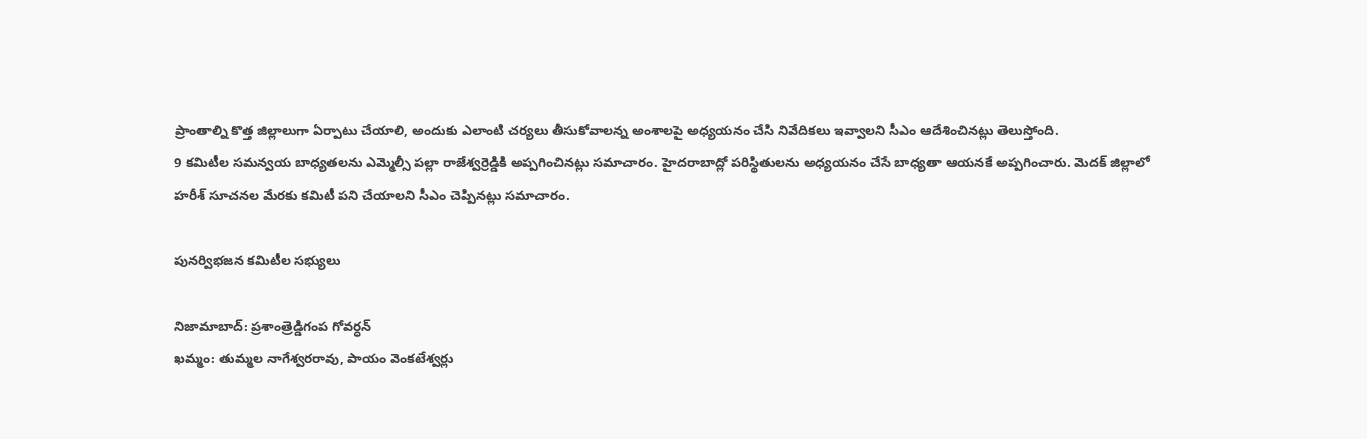ప్రాంతాల్ని కొత్త జిల్లాలుగా ఏర్పాటు చేయాలి, అందుకు ఎలాంటి చర్యలు తీసుకోవాలన్న అంశాలపై అధ్యయనం చేసి నివేదికలు ఇవ్వాలని సీఎం ఆదేశించినట్లు తెలుస్తోంది.
9 కమిటీల సమన్వయ బాధ్యతలను ఎమ్మెల్సీ పల్లా రాజేశ్వర్రెడ్డికి అప్పగించినట్లు సమాచారం. హైదరాబాద్లో పరిస్థితులను అధ్యయనం చేసే బాధ్యతా ఆయనకే అప్పగించారు. మెదక్ జిల్లాలో హరీశ్ సూచనల మేరకు కమిటీ పని చేయాలని సీఎం చెప్పినట్లు సమాచారం.

పునర్విభజన కమిటీల సభ్యులు

నిజామాబాద్: ప్రశాంత్రెడ్డిగంప గోవర్ధన్
ఖమ్మం: తుమ్మల నాగేశ్వరరావు, పాయం వెంకటేశ్వర్లు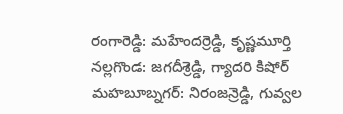రంగారెడ్డి: మహేందర్రెడ్డి, కృష్ణమూర్తి
నల్లగొండ: జగదీశ్రెడ్డి, గ్యాదరి కిషోర్
మహబూబ్నగర్: నిరంజన్రెడ్డి, గువ్వల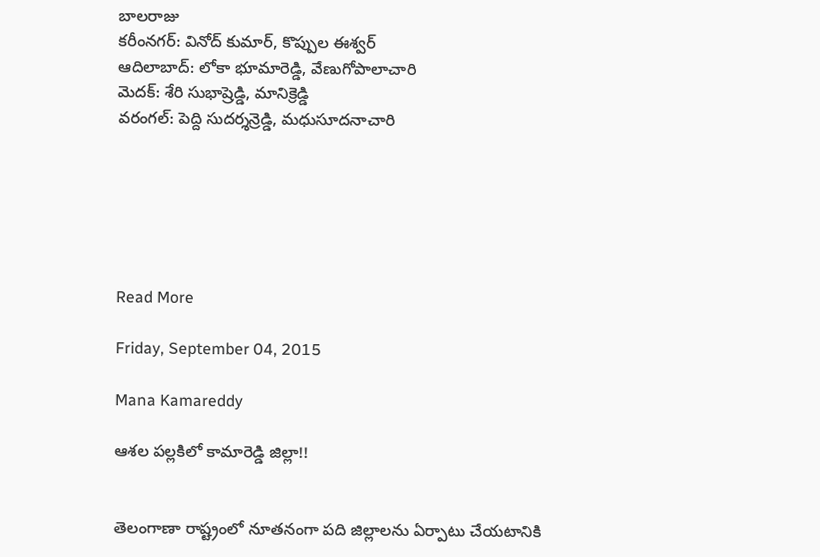బాలరాజు
కరీంనగర్: వినోద్ కుమార్, కొప్పుల ఈశ్వర్
ఆదిలాబాద్: లోకా భూమారెడ్డి, వేణుగోపాలాచారి
మెదక్: శేరి సుభాష్రెడ్డి, మానిక్రెడ్డి
వరంగల్: పెద్ది సుదర్శన్రెడ్డి, మధుసూదనాచారి






Read More

Friday, September 04, 2015

Mana Kamareddy

ఆశల పల్లకిలో కామారెడ్డి జిల్లా!!


తెలంగాణా రాష్ట్రంలో నూతనంగా పది జిల్లాలను ఏర్పాటు చేయటానికి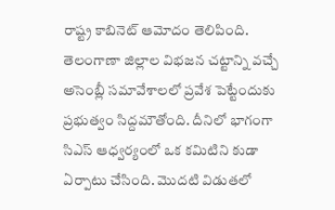రాష్ట్ర కాబినెట్ ఆమోదం తెలిపింది. తెలంగాణా జిల్లాల విభజన చట్టాన్ని వచ్చే అసెంబ్లీ సమావేశాలలో ప్రవేశ పెట్టేందుకు ప్రభుత్వం సిద్దమౌతోంది. దీనిలో భాగంగా సిఎస్ ఆధ్వర్యంలో ఒక కమిటిని కుడా ఏర్పాటు చేసింది. మొదటి విడుతలో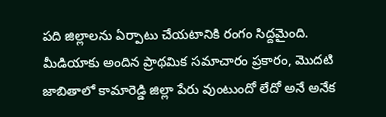పది జిల్లాలను ఏర్పాటు చేయటానికి రంగం సిద్దమైంది. మీడియాకు అందిన ప్రాథమిక సమాచారం ప్రకారం, మొదటి జాబితాలో కామారెడ్డి జిల్లా పేరు వుంటుందో లేదో అనే అనేక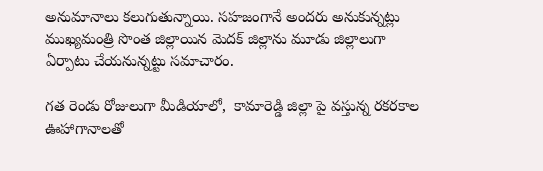అనుమానాలు కలుగుతున్నాయి. సహజంగానే అందరు అనుకున్నట్లు ముఖ్యమంత్రి సొంత జిల్లాయిన మెదక్ జిల్లాను మూడు జిల్లాలుగా ఏర్పాటు చేయనున్నట్టు సమాచారం.

గత రెండు రోజులుగా మీడియాలో,  కామారెడ్డి జిల్లా పై వస్తున్న రకరకాల ఊహాగానాలతో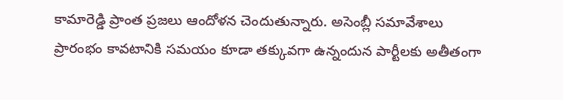కామారెడ్డి ప్రాంత ప్రజలు ఆందోళన చెందుతున్నారు. అసెంబ్లీ సమావేశాలు ప్రారంభం కావటానికి సమయం కూడా తక్కువగా ఉన్నందున పార్టీలకు అతీతంగా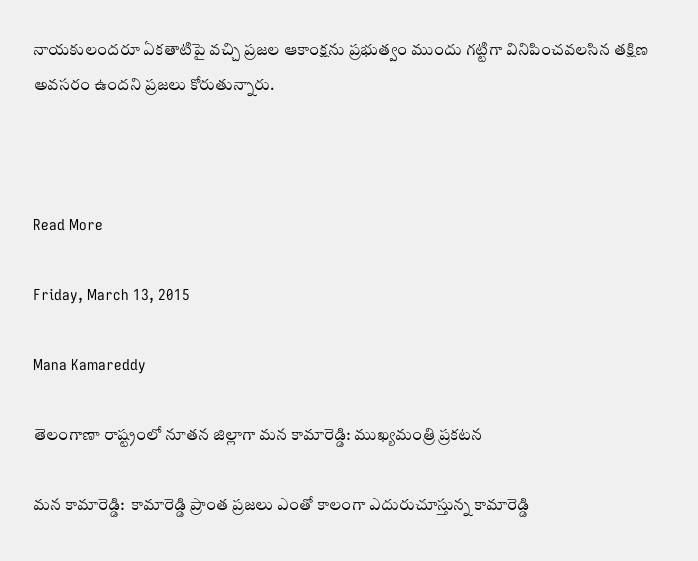నాయకులందరూ ఏకతాటిపై వచ్చి ప్రజల ఆకాంక్షను ప్రభుత్వం ముందు గట్టిగా వినిపించవలసిన తక్షిణ అవసరం ఉందని ప్రజలు కోరుతున్నారు.



Read More

Friday, March 13, 2015

Mana Kamareddy

తెలంగాణా రాష్ట్రంలో నూతన జిల్లాగా మన కామారెడ్డి: ముఖ్యమంత్రి ప్రకటన

మన కామారెడ్డి:  కామారెడ్డి ప్రాంత ప్రజలు ఎంతో కాలంగా ఎదురుచూస్తున్న కామారెడ్డి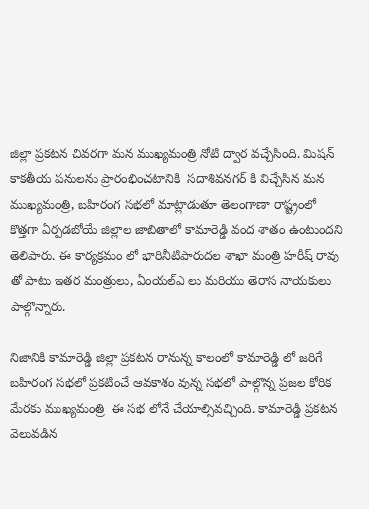జిల్లా ప్రకటన చివరగా మన ముఖ్యమంత్రి నోటి ద్వార వచ్చేసింది. మిషన్ కాకతీయ పనులను ప్రారంభించటానికి  సదాశివనగర్ కి విచ్చేసిన మన ముఖ్యమంత్రి, బహిరంగ సభలో మాట్లాడుతూ తెలంగాణా రాష్ట్రంలో కొత్తగా ఏర్పడబోయే జిల్లాల జాబితాలో కామారెడ్డి వంద శాతం ఉంటుందని తెలిపారు. ఈ కార్యక్రమం లో భారినీటిపారుదల శాఖా మంత్రి హరీష్ రావు తో పాటు ఇతర మంత్రులు, ఏంయల్ఎ లు మరియు తెరాస నాయకులు పాల్గొన్నారు.

నిజానికి కామారెడ్డి జిల్లా ప్రకటన రానున్న కాలంలో కామారెడ్డి లో జరిగే బహిరంగ సభలో ప్రకటించే ఆవకాశం వున్న సభలో పాల్గొన్న ప్రజల కోరిక మేరకు ముఖ్యమంత్రి  ఈ సభ లోనే చేయాల్సివచ్చింది. కామారెడ్డి ప్రకటన వెలువడిన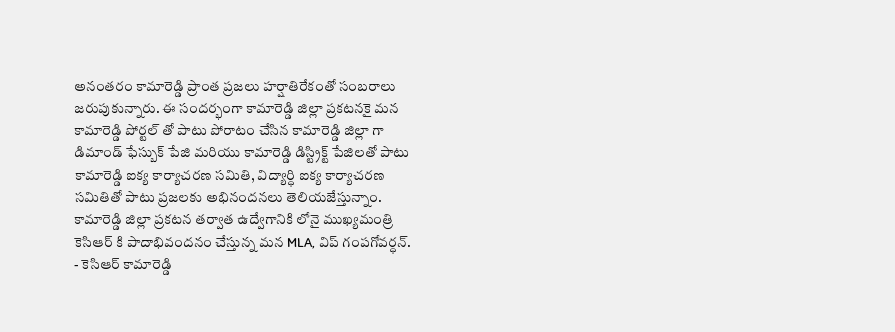అనంతరం కామారెడ్డి ప్రాంత ప్రజలు హర్షాతిరేకంతో సంబరాలు జరుపుకున్నారు. ఈ సందర్భంగా కామారెడ్డి జిల్లా ప్రకటనకై మన కామారెడ్డి పోర్టల్ తో పాటు పోరాటం చేసిన కామారెడ్డి జిల్లా గా డిమాండ్ ఫేస్బుక్ పేజి మరియు కామారెడ్డి డిస్ట్రిక్ట్ పేజిలతో పాటు కామారెడ్డి ఐక్య కార్యాచరణ సమితి, విద్యార్ధి ఐక్య కార్యాచరణ సమితితో పాటు ప్రజలకు అభినందనలు తెలియజేస్తున్నాం.
కామారెడ్డి జిల్లా ప్రకటన తర్వాత ఉద్వేగానికి లోనై ముఖ్యమంత్రి కెసిఆర్ కి పాదాభివందనం చేస్తున్న మన MLA, విప్ గంపగోవర్ధన్.
- కెసిఆర్ కామారెడ్డి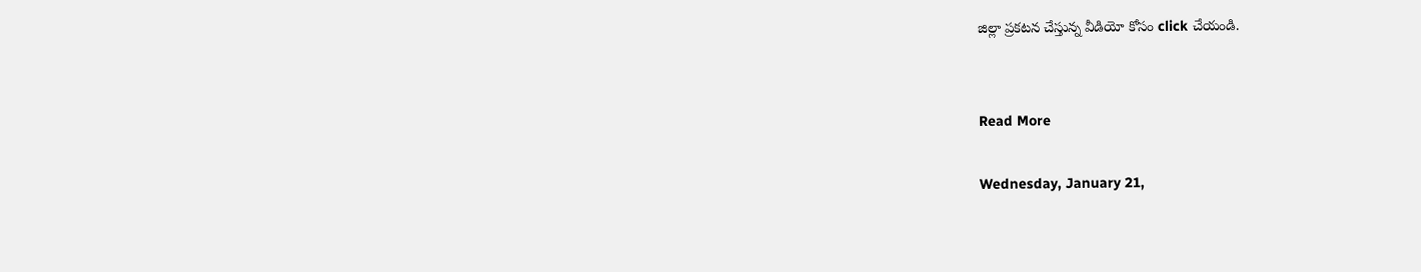జిల్లా ప్రకటన చేస్తున్న వీడియో కోసం click చేయండి.


Read More

Wednesday, January 21,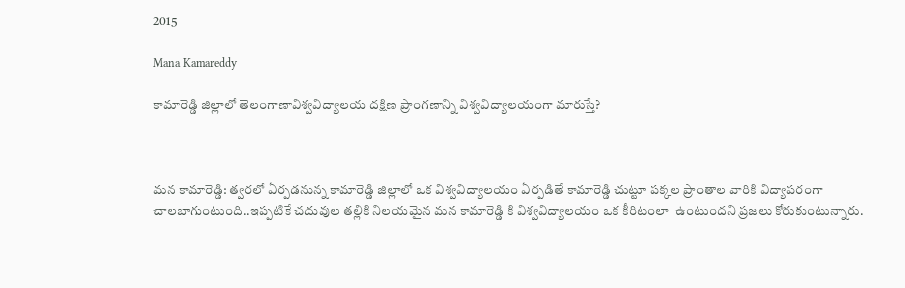2015

Mana Kamareddy

కామారెడ్డి జిల్లాలో తెలంగాణావిశ్వవిద్యాలయ దక్షిణ ప్రాంగణాన్ని విశ్వవిద్యాలయంగా మారుస్తే?



మన కామారెడ్డి: త్వరలో ఏర్పడనున్న కామారెడ్డి జిల్లాలో ఒక విశ్వవిద్యాలయం ఏర్పడితే కామారెడ్డి చుట్టూ పక్కల ప్రాంతాల వారికి విద్యాపరంగా చాలబాగుంటుంది..ఇప్పటికే చదువుల తల్లికి నిలయమైన మన కామారెడ్డి కి విశ్వవిద్యాలయం ఒక కీరిటంలా  ఉంటుందని ప్రజలు కోరుకుంటున్నారు.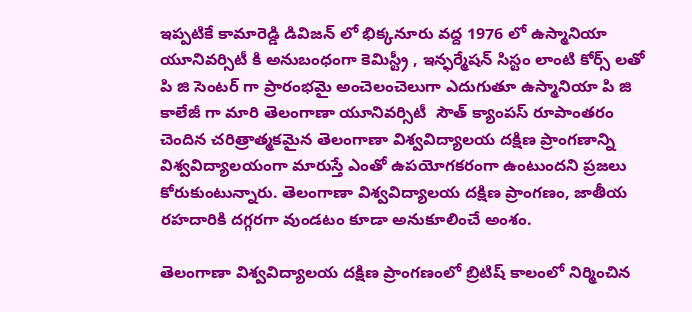ఇప్పటికే కామారెడ్డి డివిజన్ లో భిక్కనూరు వద్ద 1976 లో ఉస్మానియా యూనివర్సిటీ కి అనుబంధంగా కెమిస్ట్రీ , ఇన్ఫర్మేషన్ సిస్టం లాంటి కోర్స్ లతో  పి జి సెంటర్ గా ప్రారంభమై అంచెలంచెలుగా ఎదుగుతూ ఉస్మానియా పి జి కాలేజీ గా మారి తెలంగాణా యూనివర్సిటీ  సౌత్ క్యాంపస్ రూపాంతరం చెందిన చరిత్రాత్మకమైన తెలంగాణా విశ్వవిద్యాలయ దక్షిణ ప్రాంగణాన్ని విశ్వవిద్యాలయంగా మారుస్తే ఎంతో ఉపయోగకరంగా ఉంటుందని ప్రజలు కోరుకుంటున్నారు. తెలంగాణా విశ్వవిద్యాలయ దక్షిణ ప్రాంగణం, జాతీయ రహదారికి దగ్గరగా వుండటం కూడా అనుకూలించే అంశం.

తెలంగాణా విశ్వవిద్యాలయ దక్షిణ ప్రాంగణంలో బ్రిటిష్ కాలంలో నిర్మించిన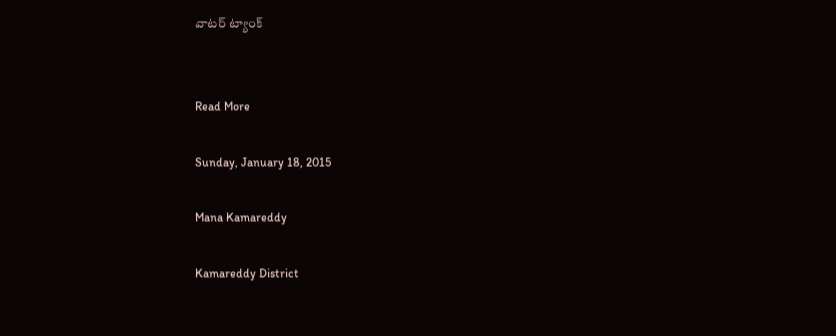వాటర్ ట్యాంక్


Read More

Sunday, January 18, 2015

Mana Kamareddy

Kamareddy District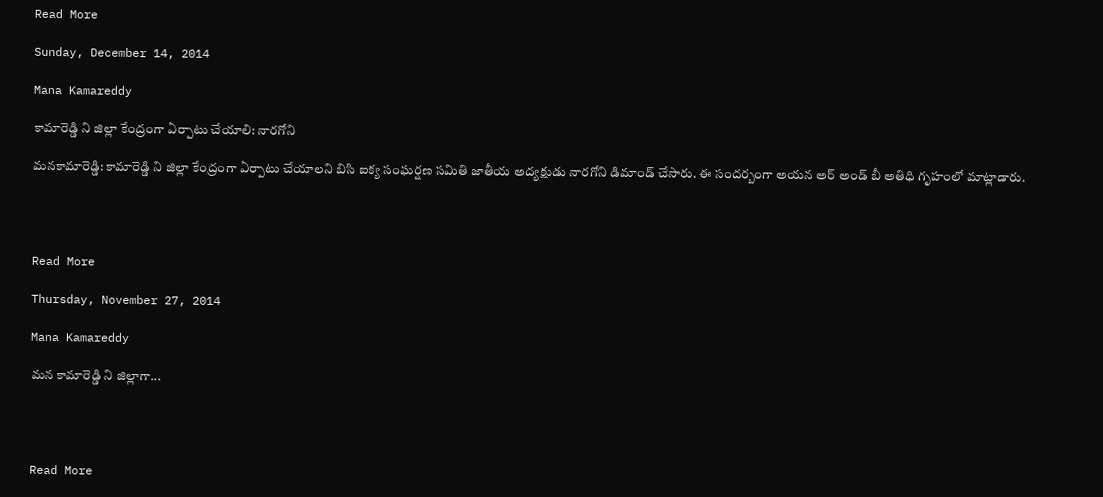Read More

Sunday, December 14, 2014

Mana Kamareddy

కామారెడ్డి ని జిల్లా కేంద్రంగా ఏర్పాటు చేయాలి: నారగోని

మనకామారెడ్డి: కామారెడ్డి ని జిల్లా కేంద్రంగా ఏర్పాటు చేయాలని బిసి ఐక్య సంఘర్షణ సమితి జాతీయ అద్యక్షుడు నారగోని డిమాండ్ చేసారు. ఈ సందర్బంగా అయన అర్ అండ్ బీ అతిధి గృహంలో మాట్లాడారు.




Read More

Thursday, November 27, 2014

Mana Kamareddy

మన కామారెడ్డి ని జిల్లాగా...




Read More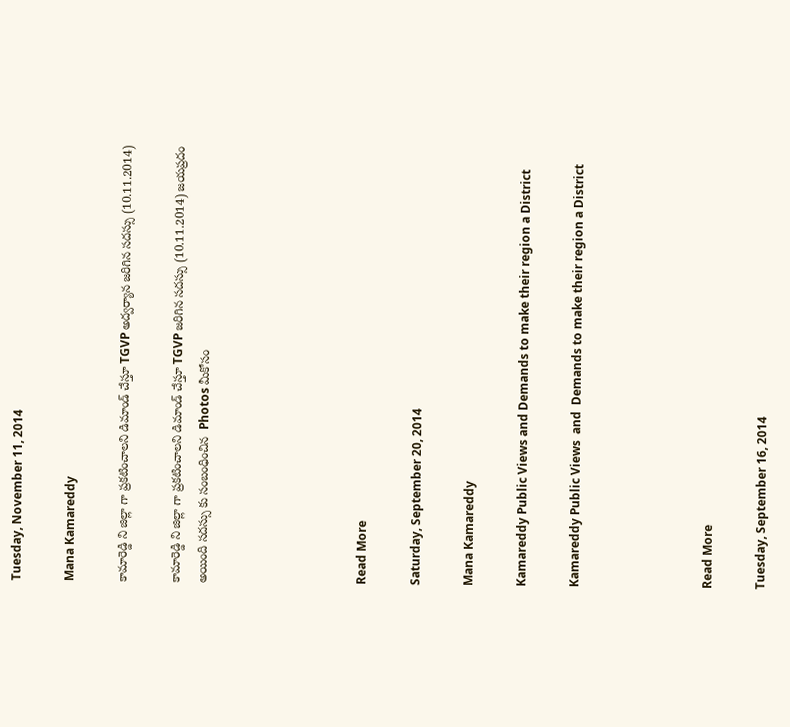Tuesday, November 11, 2014

Mana Kamareddy

కామారెడ్డి ని జిల్లా గా ప్రకటించాలని డిమాండ్ చేస్తూ TGVP అద్వర్యాన జరిగిన సదస్సు (10.11.2014)

కామారెడ్డి ని జిల్లా గా ప్రకటించాలని డిమాండ్ చేస్తూ TGVP జరిగిన సదస్సు (10.11.2014) జయప్రదం అయింది సదస్సు కు సంబంధించిన  Photos మీకోసం





Read More

Saturday, September 20, 2014

Mana Kamareddy

Kamareddy Public Views and Demands to make their region a District

Kamareddy Public Views  and  Demands to make their region a District




Read More

Tuesday, September 16, 2014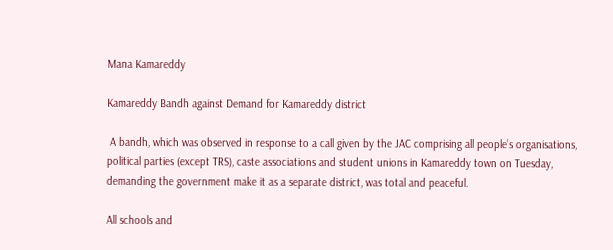Mana Kamareddy

Kamareddy Bandh against Demand for Kamareddy district

 A bandh, which was observed in response to a call given by the JAC comprising all people’s organisations, political parties (except TRS), caste associations and student unions in Kamareddy town on Tuesday, demanding the government make it as a separate district, was total and peaceful.

All schools and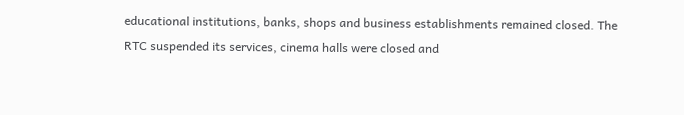educational institutions, banks, shops and business establishments remained closed. The RTC suspended its services, cinema halls were closed and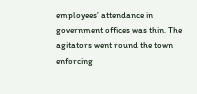employees’ attendance in government offices was thin. The agitators went round the town enforcing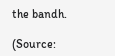the bandh.

(Source: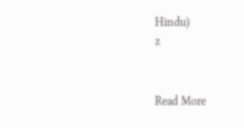Hindu)
z


Read More